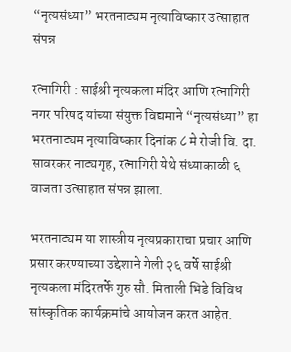“नृत्यसंध्या” भरतनाट्यम नृत्याविष्कार उत्साहात संपन्न

रत्नागिरी : साईश्री नृत्यकला मंदिर आणि रत्नागिरी नगर परिषद यांच्या संयुक्त विद्यमाने “नृत्यसंध्या” हा भरतनाट्यम नृत्याविष्कार दिनांक ८ मे रोजी वि. दा. सावरकर नाट्यगृह, रत्नागिरी येथे संध्याकाळी ६ वाजता उत्साहात संपन्न झाला.

भरतनाट्यम या शास्त्रीय नृत्यप्रकाराचा प्रचार आणि प्रसार करण्याच्या उद्देशाने गेली २६ वर्षे साईश्री नृत्यकला मंदिरतर्फे गुरु सौ. मिताली भिडे विविध सांस्कृतिक कार्यक्रमांचे आयोजन करत आहेत.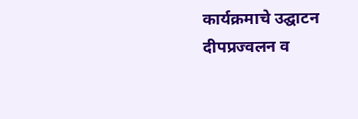कार्यक्रमाचे उद्घाटन दीपप्रज्वलन व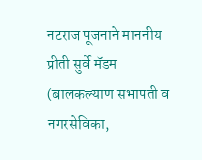नटराज पूजनाने माननीय प्रीती सुर्वे मॅडम (बालकल्याण सभापती व नगरसेविका,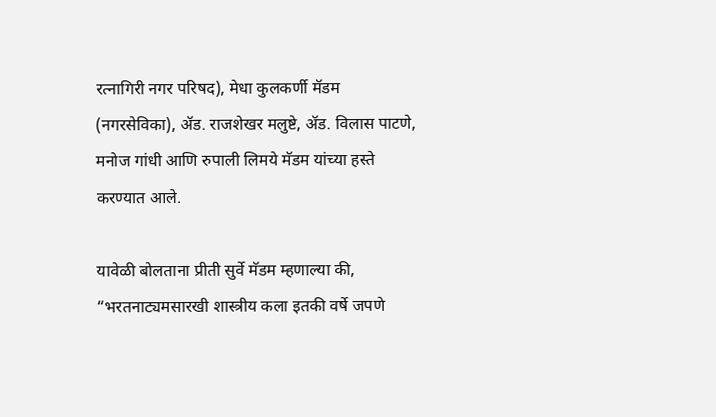रत्नागिरी नगर परिषद), मेधा कुलकर्णी मॅडम (नगरसेविका), ॲड. राजशेखर मलुष्टे, ॲड. विलास पाटणे, मनोज गांधी आणि रुपाली लिमये मॅडम यांच्या हस्ते करण्यात आले.

यावेळी बोलताना प्रीती सुर्वे मॅडम म्हणाल्या की, “भरतनाट्यमसारखी शास्त्रीय कला इतकी वर्षे जपणे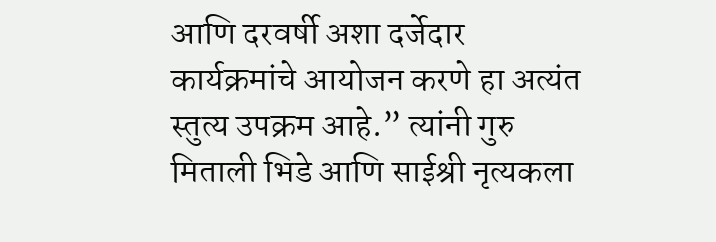आणि दरवर्षी अशा दर्जेदार कार्यक्रमांचे आयोजन करणे हा अत्यंत स्तुत्य उपक्रम आहे.” त्यांनी गुरु मिताली भिडे आणि साईश्री नृत्यकला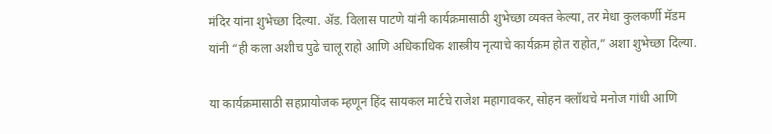मंदिर यांना शुभेच्छा दिल्या. ॲड. विलास पाटणे यांनी कार्यक्रमासाठी शुभेच्छा व्यक्त केल्या, तर मेधा कुलकर्णी मॅडम यांनी “ही कला अशीच पुढे चालू राहो आणि अधिकाधिक शास्त्रीय नृत्याचे कार्यक्रम होत राहोत,” अशा शुभेच्छा दिल्या.

या कार्यक्रमासाठी सहप्रायोजक म्हणून हिंद सायकल मार्टचे राजेश महागावकर, सोहन क्लॉथचे मनोज गांधी आणि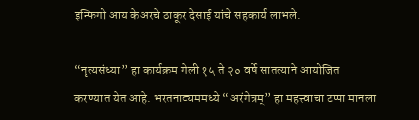इन्फिगो आय केअरचे ठाकूर देसाई यांचे सहकार्य लाभले.

“नृत्यसंध्या” हा कार्यक्रम गेली १५ ते २० वर्षे सातत्याने आयोजित करण्यात येत आहे. भरतनाट्यममध्ये “अरंगेत्रम्” हा महत्त्वाचा टप्पा मानला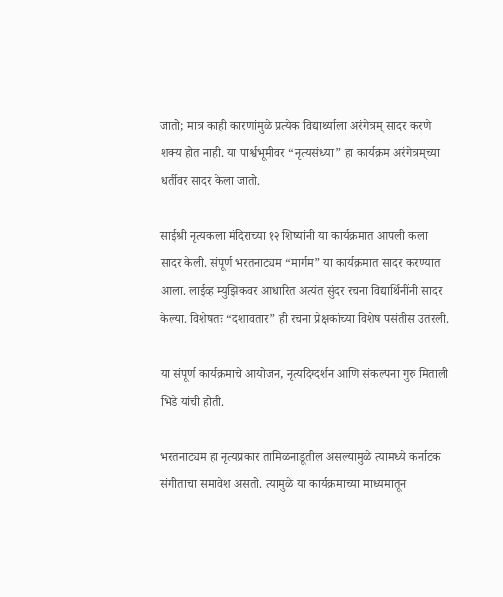जातो; मात्र काही कारणांमुळे प्रत्येक विद्यार्थ्याला अरंगेत्रम् सादर करणे शक्य होत नाही. या पार्श्वभूमीवर “नृत्यसंध्या” हा कार्यक्रम अरंगेत्रम्‌च्या धर्तीवर सादर केला जातो.

साईश्री नृत्यकला मंदिराच्या १२ शिष्यांनी या कार्यक्रमात आपली कला सादर केली. संपूर्ण भरतनाट्यम “मार्गम” या कार्यक्रमात सादर करण्यात आला. लाईव्ह म्युझिकवर आधारित अत्यंत सुंदर रचना विद्यार्थिनींनी सादर केल्या. विशेषतः “दशावतार” ही रचना प्रेक्षकांच्या विशेष पसंतीस उतरली.

या संपूर्ण कार्यक्रमाचे आयोजन, नृत्यदिग्दर्शन आणि संकल्पना गुरु मिताली भिडे यांची होती.

भरतनाट्यम हा नृत्यप्रकार तामिळनाडूतील असल्यामुळे त्यामध्ये कर्नाटक संगीताचा समावेश असतो. त्यामुळे या कार्यक्रमाच्या माध्यमातून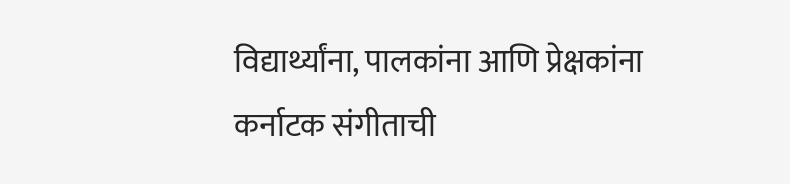विद्यार्थ्यांना, पालकांना आणि प्रेक्षकांना कर्नाटक संगीताची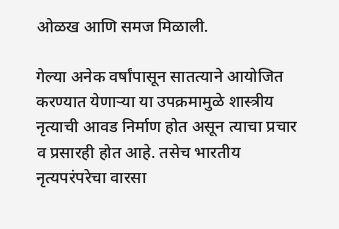ओळख आणि समज मिळाली.

गेल्या अनेक वर्षांपासून सातत्याने आयोजित करण्यात येणाऱ्या या उपक्रमामुळे शास्त्रीय नृत्याची आवड निर्माण होत असून त्याचा प्रचार व प्रसारही होत आहे. तसेच भारतीय नृत्यपरंपरेचा वारसा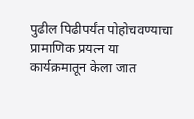पुढील पिढीपर्यंत पोहोचवण्याचा प्रामाणिक प्रयत्न या कार्यक्रमातून केला जात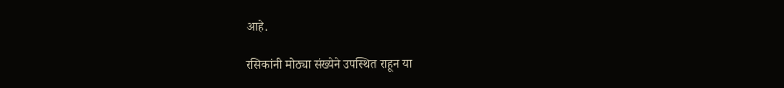आहे.

रसिकांनी मोठ्या संख्येने उपस्थित राहून या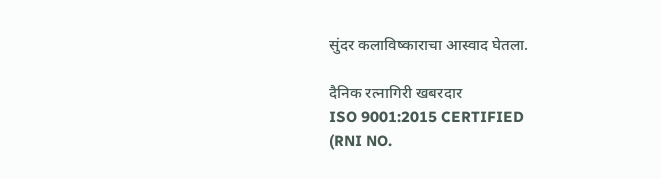सुंदर कलाविष्काराचा आस्वाद घेतला.

दैनिक रत्नागिरी खबरदार
ISO 9001:2015 CERTIFIED
(RNI NO.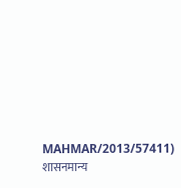MAHMAR/2013/57411)
शासनमान्य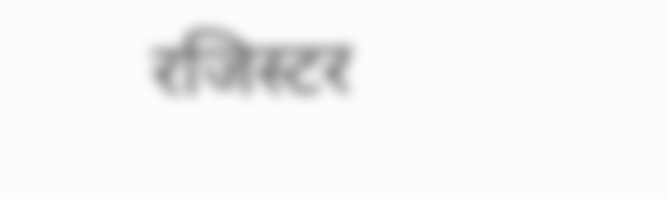रजिस्टर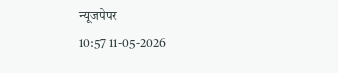न्यूजपेपर
10:57 11-05-2026